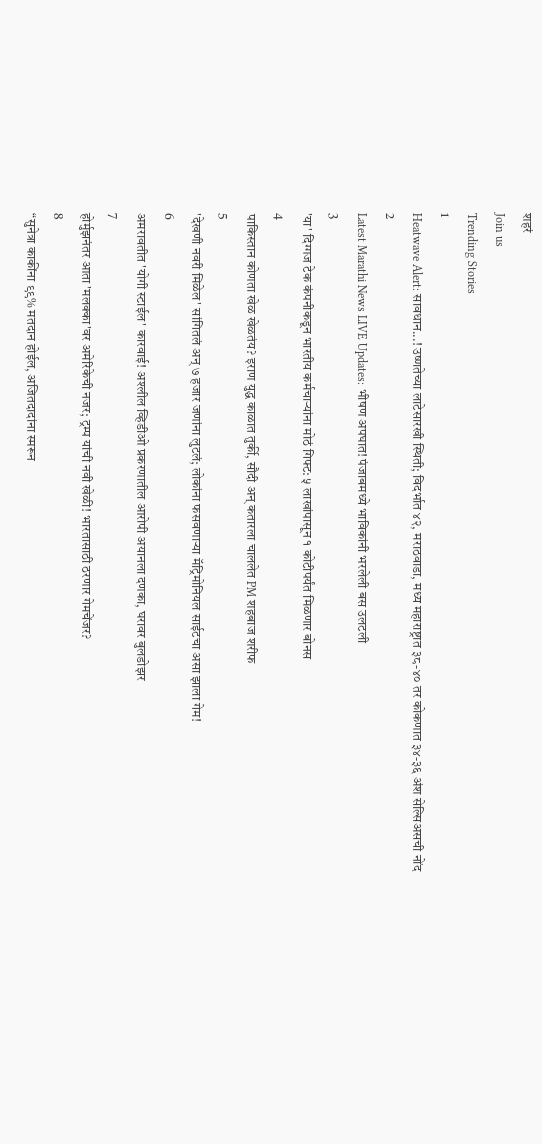शहरं
Join us
Trending Stories
1
Heatwave Alert: सावधान...! उष्णतेच्या लाटेसारखी स्थिती; विदर्भात ४२, मराठवाडा, मध्य महाराष्ट्रात ३८-४० तर कोकणात ३४-३६ अंश सेल्सिअसची नोंद
2
Latest Marathi News LIVE Updates: भीषण अपघात! पंजाबमध्ये भाविकांनी भरलेली बस उलटली
3
'या' दिग्गज टेक कंपनीकडून भारतीय कर्मचाऱ्यांना मोठं गिफ्ट: ५ लाखांपासून १ कोटीपर्यंत मिळणार बोनस
4
पाकिस्तान कोणता खेळ खेळतंय? इराण युद्ध काळात तुर्की, सौदी अन् कतारला चाललेत PM शहबाज शरीफ
5
'देखणी नवरी मिळेल' सांगितलं अन् ७ हजार जणांना लुटलं; लोकांना फसवणाऱ्या मॅट्रिमोनियल साईटचा असा झाला गेम!
6
अमरावतीत 'योगी स्टाईल' कारवाई! अश्लील व्हिडीओ प्रकरणातील आरोपी अयानला दणका, घरावर बुलडोझर
7
होर्मुझनंतर आता 'मलक्का'वर अमेरिकेची नजर; ट्रम्प यांची नवी खेळी! भारतासाठी ठरणार गेमचेंजर?
8
“सुनेत्रा काकींना ९९% मतदान होईल, अजितदादांना स्मरून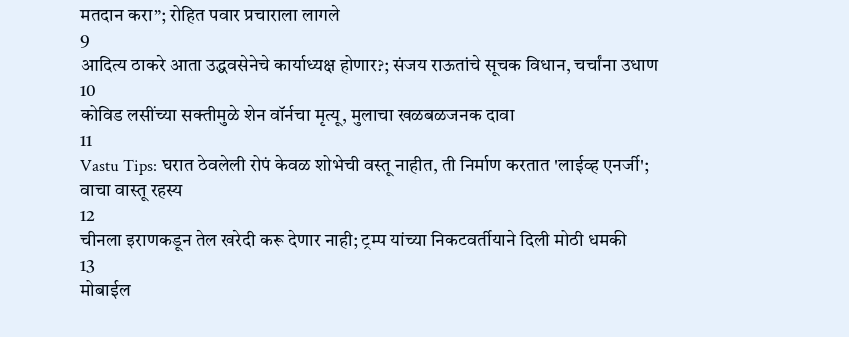मतदान करा”; रोहित पवार प्रचाराला लागले
9
आदित्य ठाकरे आता उद्धवसेनेचे कार्याध्यक्ष होणार?; संजय राऊतांचे सूचक विधान, चर्चांना उधाण
10
कोविड लसींच्या सक्तीमुळे शेन वॉर्नचा मृत्यू, मुलाचा खळबळजनक दावा
11
Vastu Tips: घरात ठेवलेली रोपं केवळ शोभेची वस्तू नाहीत, ती निर्माण करतात 'लाईव्ह एनर्जी'; वाचा वास्तू रहस्य
12
चीनला इराणकडून तेल खरेदी करू देणार नाही; ट्रम्प यांच्या निकटवर्तीयाने दिली मोठी धमकी
13
मोबाईल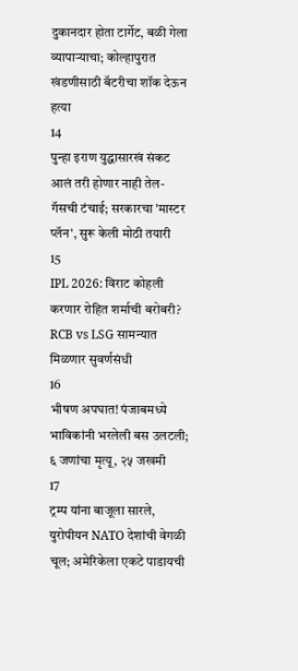दुकानदार होता टार्गेट, बळी गेला व्यापाऱ्याचा; कोल्हापुरात खंडणीसाठी बॅटरीचा शॉक देऊन हत्या
14
पुन्हा इराण युद्धासारखं संकट आलं तरी होणार नाही तेल-गॅसची टंचाई; सरकारचा 'मास्टर प्लॅन', सुरू केली मोठी तयारी
15
IPL 2026: विराट कोहली करणार रोहित शर्माची बरोबरी? RCB vs LSG सामन्यात मिळणार सुवर्णसंधी
16
भीषण अपघात! पंजाबमध्ये भाविकांनी भरलेली बस उलटली; ६ जणांचा मृत्यू, २५ जखमी
17
ट्रम्प यांना बाजूला सारले, युरोपीयन NATO देशांची वेगळी चूल; अमेरिकेला एकटे पाडायची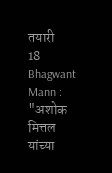तयारी
18
Bhagwant Mann : "अशोक मित्तल यांच्या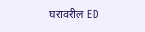घरावरील ED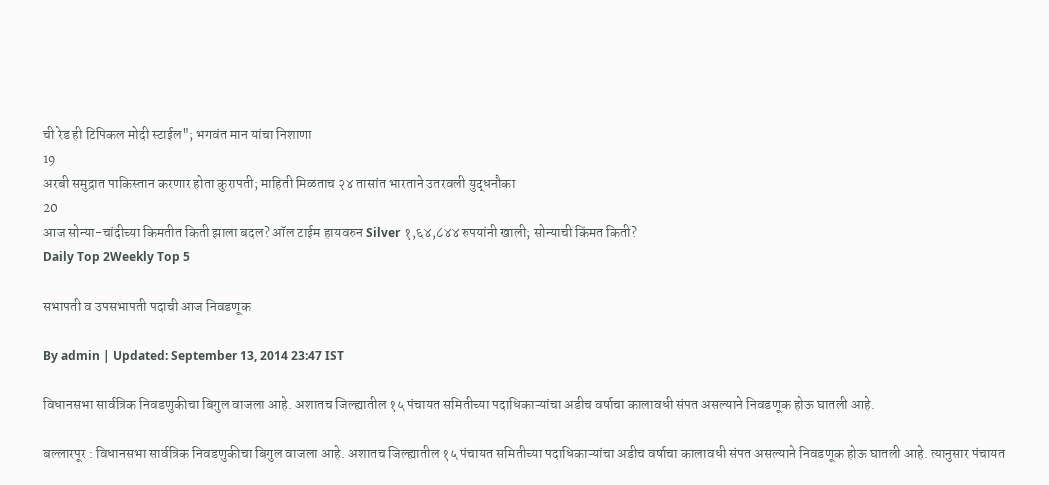ची रेड ही टिपिकल मोदी स्टाईल"; भगवंत मान यांचा निशाणा
19
अरबी समुद्रात पाकिस्तान करणार होता कुरापती; माहिती मिळताच २४ तासांत भारताने उतरवली युद्धनौका
20
आज सोन्या-चांदीच्या किमतीत किती झाला बदल? ऑल टाईम हायवरुन Silver १,६४,८४४ रुपयांनी खाली; सोन्याची किंमत किती?
Daily Top 2Weekly Top 5

सभापती व उपसभापती पदाची आज निवडणूक

By admin | Updated: September 13, 2014 23:47 IST

विधानसभा सार्वत्रिक निवडणुकीचा बिगुल वाजला आहे. अशातच जिल्ह्यातील १५ पंचायत समितीच्या पदाधिकाऱ्यांचा अडीच वर्षाचा कालावधी संपत असल्याने निवडणूक होऊ घातली आहे.

बल्लारपूर : विधानसभा सार्वत्रिक निवडणुकीचा बिगुल वाजला आहे. अशातच जिल्ह्यातील १५ पंचायत समितीच्या पदाधिकाऱ्यांचा अडीच वर्षाचा कालावधी संपत असल्याने निवडणूक होऊ घातली आहे. त्यानुसार पंचायत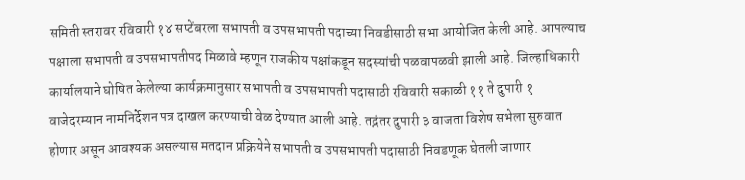समिती स्तरावर रविवारी १४ सप्टेंबरला सभापती व उपसभापती पदाच्या निवडीसाठी सभा आयोजित केली आहे. आपल्याच पक्षाला सभापती व उपसभापतीपद मिळावे म्हणून राजकीय पक्षांकडून सदस्यांची पळवापळवी झाली आहे. जिल्हाधिकारी कार्यालयाने घोषित केलेल्या कार्यक्रमानुसार सभापती व उपसभापती पदासाठी रविवारी सकाळी ११ ते दुपारी १ वाजेदरम्यान नामनिर्देशन पत्र दाखल करण्याची वेळ देण्यात आली आहे. तद्नंतर दुपारी ३ वाजता विशेष सभेला सुरुवात होणार असून आवश्यक असल्यास मतदान प्रक्रियेने सभापती व उपसभापती पदासाठी निवडणूक घेतली जाणार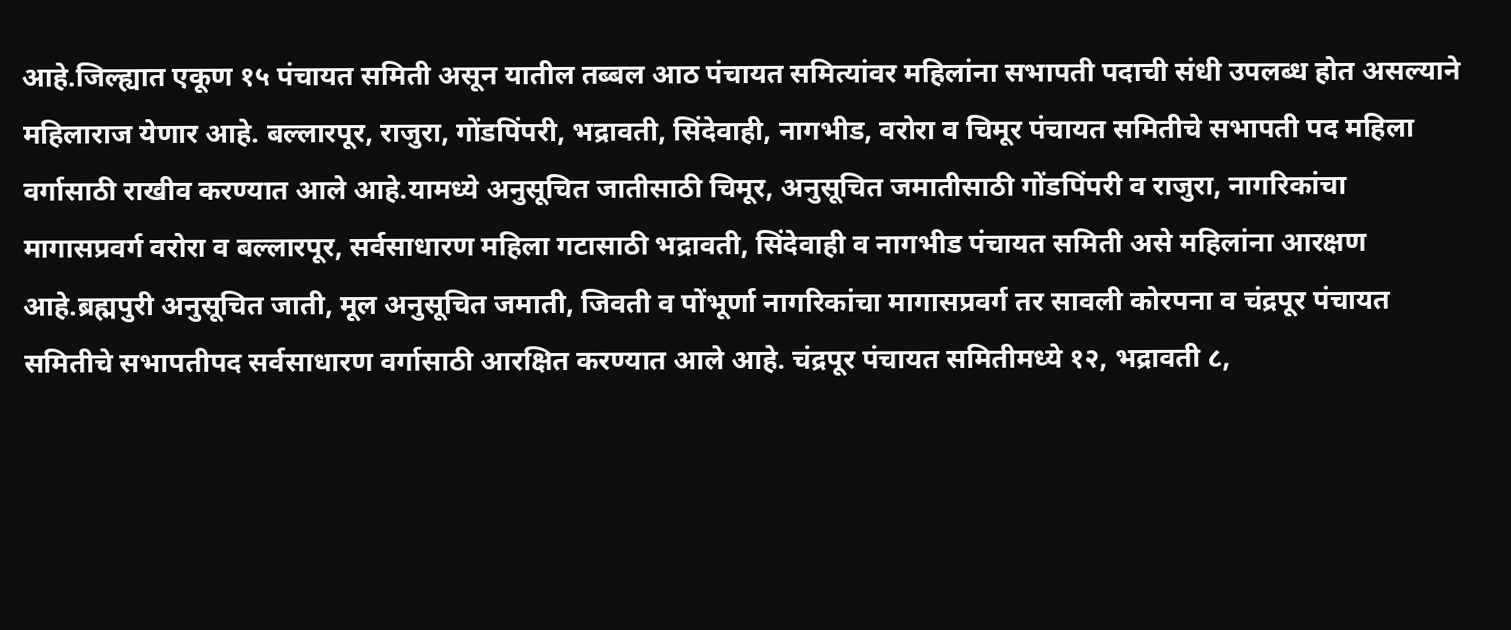आहे.जिल्ह्यात एकूण १५ पंचायत समिती असून यातील तब्बल आठ पंचायत समित्यांवर महिलांना सभापती पदाची संधी उपलब्ध होत असल्याने महिलाराज येणार आहे. बल्लारपूर, राजुरा, गोंडपिंपरी, भद्रावती, सिंदेवाही, नागभीड, वरोरा व चिमूर पंचायत समितीचे सभापती पद महिला वर्गासाठी राखीव करण्यात आले आहे.यामध्ये अनुसूचित जातीसाठी चिमूर, अनुसूचित जमातीसाठी गोंडपिंपरी व राजुरा, नागरिकांचा मागासप्रवर्ग वरोरा व बल्लारपूर, सर्वसाधारण महिला गटासाठी भद्रावती, सिंदेवाही व नागभीड पंचायत समिती असे महिलांना आरक्षण आहे.ब्रह्मपुरी अनुसूचित जाती, मूल अनुसूचित जमाती, जिवती व पोंभूर्णा नागरिकांचा मागासप्रवर्ग तर सावली कोरपना व चंद्रपूर पंचायत समितीचे सभापतीपद सर्वसाधारण वर्गासाठी आरक्षित करण्यात आले आहे. चंद्रपूर पंचायत समितीमध्ये १२, भद्रावती ८,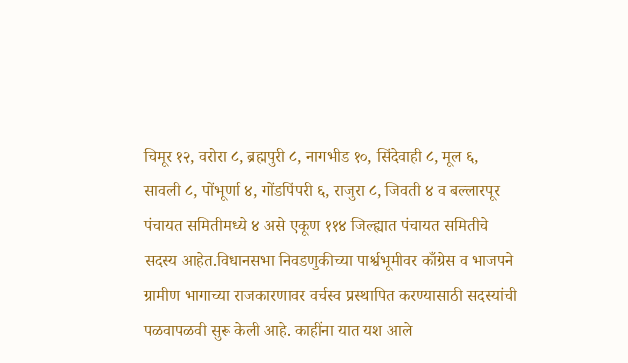चिमूर १२, वरोरा ८, ब्रह्मपुरी ८, नागभीड १०, सिंदेवाही ८, मूल ६, सावली ८, पोंभूर्णा ४, गोंडपिंपरी ६, राजुरा ८, जिवती ४ व बल्लारपूर पंचायत समितीमध्ये ४ असे एकूण ११४ जिल्ह्यात पंचायत समितीचे सदस्य आहेत.विधानसभा निवडणुकीच्या पार्श्वभूमीवर काँग्रेस व भाजपने ग्रामीण भागाच्या राजकारणावर वर्चस्व प्रस्थापित करण्यासाठी सदस्यांची पळवापळवी सुरू केली आहे. काहींना यात यश आले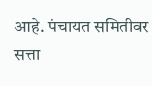आहे. पंचायत समितीवर सत्ता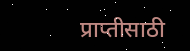प्राप्तीसाठी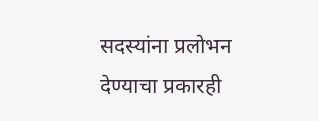सदस्यांना प्रलोभन देण्याचा प्रकारही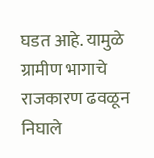घडत आहे. यामुळे ग्रामीण भागाचे राजकारण ढवळून निघाले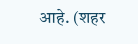आहे. (शहर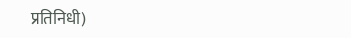प्रतिनिधी)